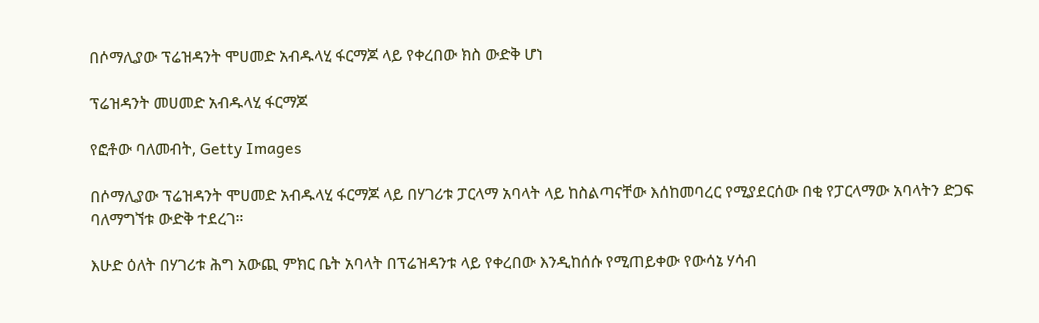በሶማሊያው ፕሬዝዳንት ሞሀመድ አብዱላሂ ፋርማጆ ላይ የቀረበው ክስ ውድቅ ሆነ

ፕሬዝዳንት መሀመድ አብዱላሂ ፋርማጆ

የፎቶው ባለመብት, Getty Images

በሶማሊያው ፕሬዝዳንት ሞሀመድ አብዱላሂ ፋርማጆ ላይ በሃገሪቱ ፓርላማ አባላት ላይ ከስልጣናቸው እሰከመባረር የሚያደርሰው በቂ የፓርላማው አባላትን ድጋፍ ባለማግኘቱ ውድቅ ተደረገ።

እሁድ ዕለት በሃገሪቱ ሕግ አውጪ ምክር ቤት አባላት በፕሬዝዳንቱ ላይ የቀረበው እንዲከሰሱ የሚጠይቀው የውሳኔ ሃሳብ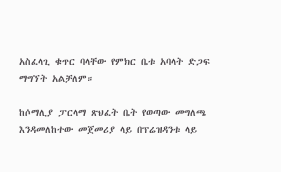አስፈላጊ ቁጥር ባላቸው የምክር ቤቱ አባላት ድጋፍ ማግኘት አልቻለም።

ከሶማሊያ ፓርላማ ጽህፈት ቤት የወጣው መግለጫ እንዳመለከተው መጀመሪያ ላይ በፕሬዝዳንቱ ላይ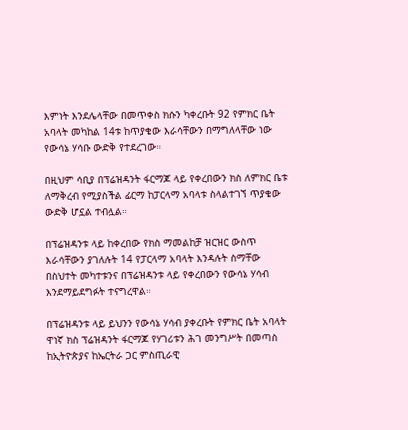እምነት እንደሌላቸው በመጥቀስ ክሱን ካቀረቡት 92 የምክር ቤት አባላት መካከል 14ቱ ከጥያቄው እራሳቸውን በማግለላቸው ነው የውሳኔ ሃሳቡ ውድቅ የተደረገው።

በዚህም ሳቢያ በፕሬዝዳንት ፋርማጆ ላይ የቀረበውን ክስ ለምክር ቤቱ ለማቅረብ የሚያስችል ፊርማ ከፓርላማ አባላቱ ስላልተገኘ ጥያቄው ውድቅ ሆኗል ተብሏል።

በፕሬዝዳንቱ ላይ ከቀረበው የክስ ማመልከቻ ዝርዝር ውስጥ እራሳቸውን ያገለሉት 14 የፓርላማ አባላት እንዳሉት ስማቸው በስህተት መካተቱንና በፕሬዝዳንቱ ላይ የቀረበውን የውሳኔ ሃሳብ እንደማይደግፉት ተናግረዋል።

በፕሬዝዳንቱ ላይ ይህንን የውሳኔ ሃሳብ ያቀረቡት የምክር ቤት አባላት ዋነኛ ክስ ፕሬዝዳንት ፋርማጆ የሃገሪቱን ሕገ መንግሥት በመጣስ ከኢትዮጵያና ከኤርትራ ጋር ምስጢራዊ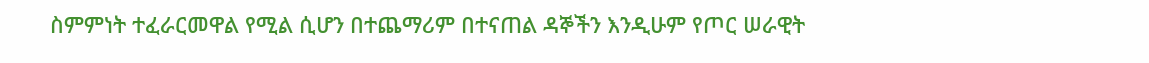ስምምነት ተፈራርመዋል የሚል ሲሆን በተጨማሪም በተናጠል ዳኞችን እንዲሁም የጦር ሠራዊት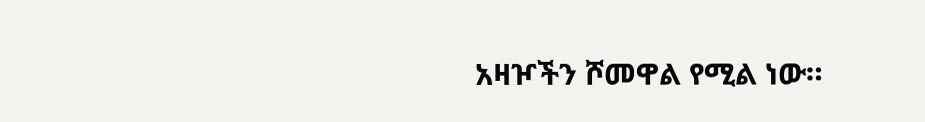አዛዦችን ሾመዋል የሚል ነው።